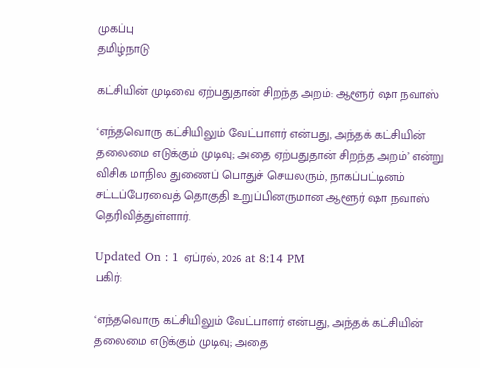முகப்பு
தமிழ்நாடு

கட்சியின் முடிவை ஏற்பதுதான் சிறந்த அறம்: ஆளூர் ஷா நவாஸ்

‘எந்தவொரு கட்சியிலும் வேட்பாளர் என்பது, அந்தக் கட்சியின் தலைமை எடுக்கும் முடிவு; அதை ஏற்பதுதான் சிறந்த அறம்’ என்று விசிக மாநில துணைப் பொதுச் செயலரும், நாகப்பட்டினம் சட்டப்பேரவைத் தொகுதி உறுப்பினருமான ஆளூர் ஷா நவாஸ் தெரிவித்துள்ளார்.

Updated On : 1 ஏப்ரல், 2026 at 8:14 PM
பகிர்:

‘எந்தவொரு கட்சியிலும் வேட்பாளர் என்பது, அந்தக் கட்சியின் தலைமை எடுக்கும் முடிவு; அதை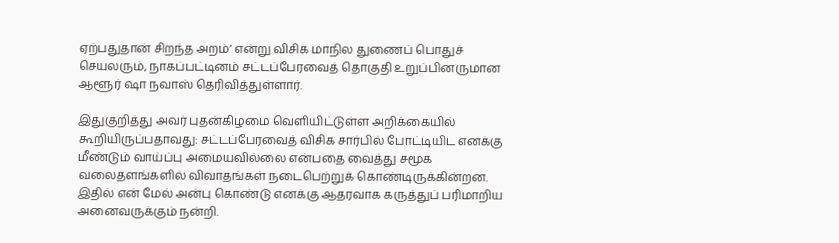ஏற்பதுதான் சிறந்த அறம்’ என்று விசிக மாநில துணைப் பொதுச் செயலரும், நாகப்பட்டினம் சட்டப்பேரவைத் தொகுதி உறுப்பினருமான ஆளூர் ஷா நவாஸ் தெரிவித்துள்ளார்.

இதுகுறித்து அவர் புதன்கிழமை வெளியிட்டுள்ள அறிக்கையில் கூறியிருப்பதாவது: சட்டப்பேரவைத் விசிக சார்பில் போட்டியிட எனக்கு மீண்டும் வாய்ப்பு அமையவில்லை என்பதை வைத்து சமூக வலைதளங்களில் விவாதங்கள் நடைபெற்றுக் கொண்டிருக்கின்றன. இதில் என் மேல் அன்பு கொண்டு எனக்கு ஆதரவாக கருத்துப் பரிமாறிய அனைவருக்கும் நன்றி.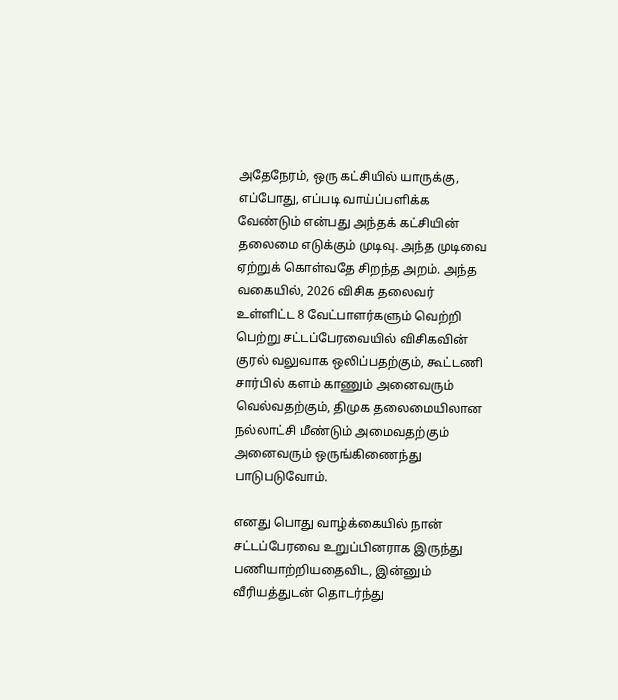அதேநேரம், ஒரு கட்சியில் யாருக்கு, எப்போது, எப்படி வாய்ப்பளிக்க வேண்டும் என்பது அந்தக் கட்சியின் தலைமை எடுக்கும் முடிவு. அந்த முடிவை ஏற்றுக் கொள்வதே சிறந்த அறம். அந்த வகையில், 2026 விசிக தலைவர் உள்ளிட்ட 8 வேட்பாளர்களும் வெற்றி பெற்று சட்டப்பேரவையில் விசிகவின் குரல் வலுவாக ஒலிப்பதற்கும், கூட்டணி சார்பில் களம் காணும் அனைவரும் வெல்வதற்கும், திமுக தலைமையிலான நல்லாட்சி மீண்டும் அமைவதற்கும் அனைவரும் ஒருங்கிணைந்து பாடுபடுவோம்.

எனது பொது வாழ்க்கையில் நான் சட்டப்பேரவை உறுப்பினராக இருந்து பணியாற்றியதைவிட, இன்னும் வீரியத்துடன் தொடர்ந்து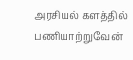அரசியல் களத்தில் பணியாற்றுவேன்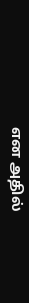என அதில்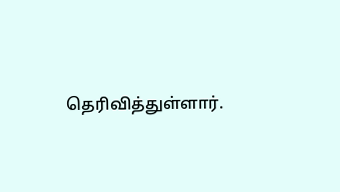தெரிவித்துள்ளார்.